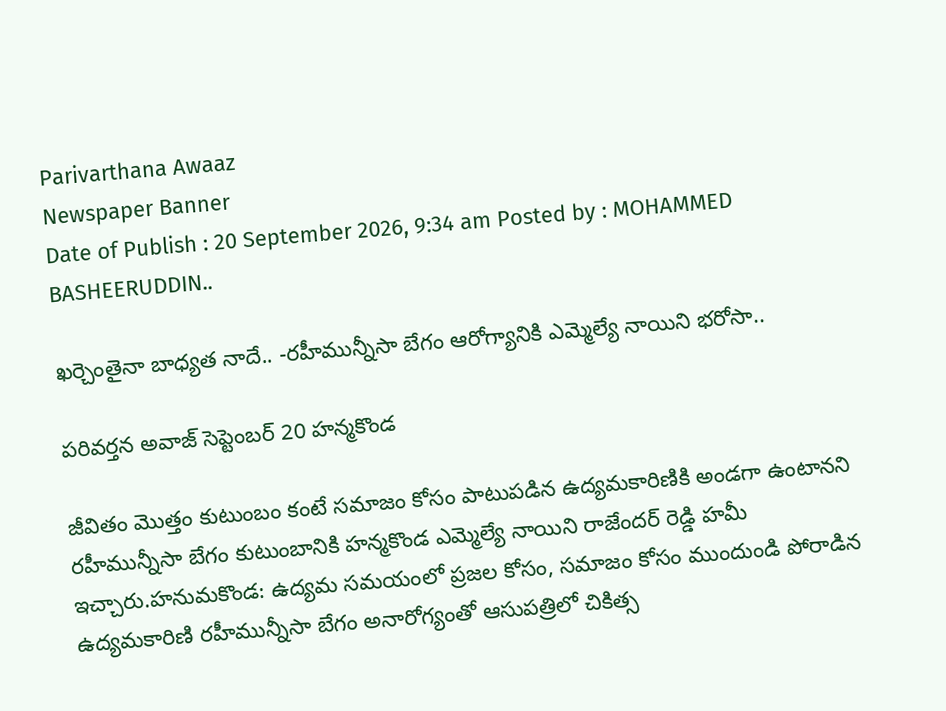Parivarthana Awaaz
Newspaper Banner
Date of Publish : 20 September 2026, 9:34 am Posted by : MOHAMMED BASHEERUDDIN..

ఖర్చెంతైనా బాధ్యత నాదే.. -రహీమున్నీసా బేగం ఆరోగ్యానికి ఎమ్మెల్యే నాయిని భరోసా..

పరివర్తన అవాజ్ సెప్టెంబర్ 20 హన్మకొండ

జీవితం మొత్తం కుటుంబం కంటే సమాజం కోసం పాటుపడిన ఉద్యమకారిణికి అండగా ఉంటానని  రహీమున్నీసా బేగం కుటుంబానికి హన్మకొండ ఎమ్మెల్యే నాయిని రాజేందర్ రెడ్డి హమీ ఇచ్చారు.హనుమకొండ: ఉద్యమ సమయంలో ప్రజల కోసం, సమాజం కోసం ముందుండి పోరాడిన ఉద్యమకారిణి రహీమున్నీసా బేగం అనారోగ్యంతో ఆసుపత్రిలో చికిత్స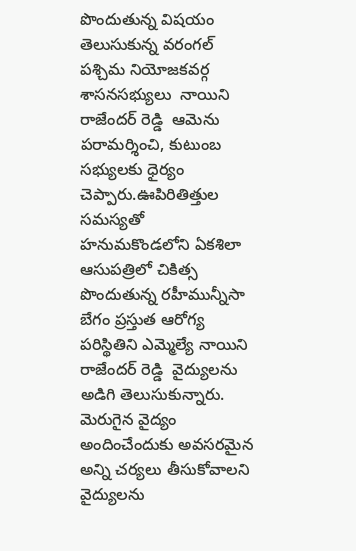పొందుతున్న విషయం తెలుసుకున్న వరంగల్ పశ్చిమ నియోజకవర్గ శాసనసభ్యులు  నాయిని రాజేందర్ రెడ్డి  ఆమెను పరామర్శించి, కుటుంబ సభ్యులకు ధైర్యం చెప్పారు.ఊపిరితిత్తుల సమస్యతో హనుమకొండలోని ఏకశిలా ఆసుపత్రిలో చికిత్స పొందుతున్న రహీమున్నీసా బేగం ప్రస్తుత ఆరోగ్య పరిస్థితిని ఎమ్మెల్యే నాయిని రాజేందర్ రెడ్డి  వైద్యులను అడిగి తెలుసుకున్నారు. మెరుగైన వైద్యం అందించేందుకు అవసరమైన అన్ని చర్యలు తీసుకోవాలని వైద్యులను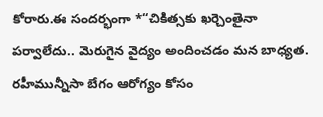కోరారు.ఈ సందర్భంగా *“చికిత్సకు ఖర్చెంతైనా పర్వాలేదు.. మెరుగైన వైద్యం అందించడం మన బాధ్యత. రహీమున్నీసా బేగం ఆరోగ్యం కోసం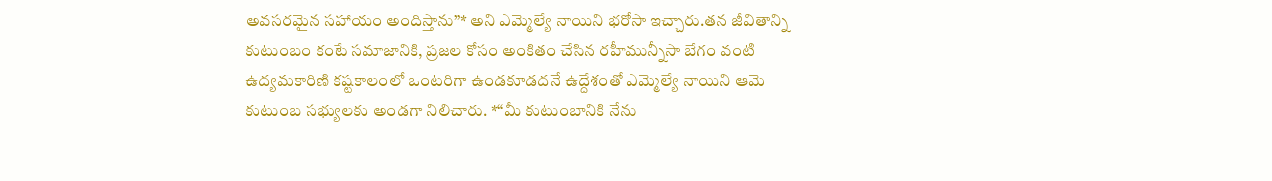అవసరమైన సహాయం అందిస్తాను”* అని ఎమ్మెల్యే నాయిని భరోసా ఇచ్చారు.తన జీవితాన్ని కుటుంబం కంటే సమాజానికి, ప్రజల కోసం అంకితం చేసిన రహీమున్నీసా బేగం వంటి ఉద్యమకారిణి కష్టకాలంలో ఒంటరిగా ఉండకూడదనే ఉద్దేశంతో ఎమ్మెల్యే నాయిని ఆమె కుటుంబ సభ్యులకు అండగా నిలిచారు. *“మీ కుటుంబానికి నేను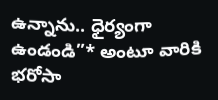ఉన్నాను.. ధైర్యంగా ఉండండి”* అంటూ వారికి భరోసా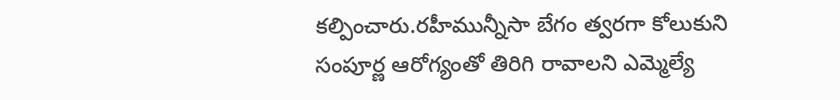కల్పించారు.రహీమున్నీసా బేగం త్వరగా కోలుకుని సంపూర్ణ ఆరోగ్యంతో తిరిగి రావాలని ఎమ్మెల్యే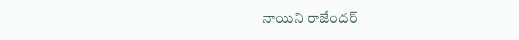నాయిని రాజేందర్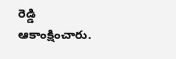రెడ్డి  ఆకాంక్షించారు.